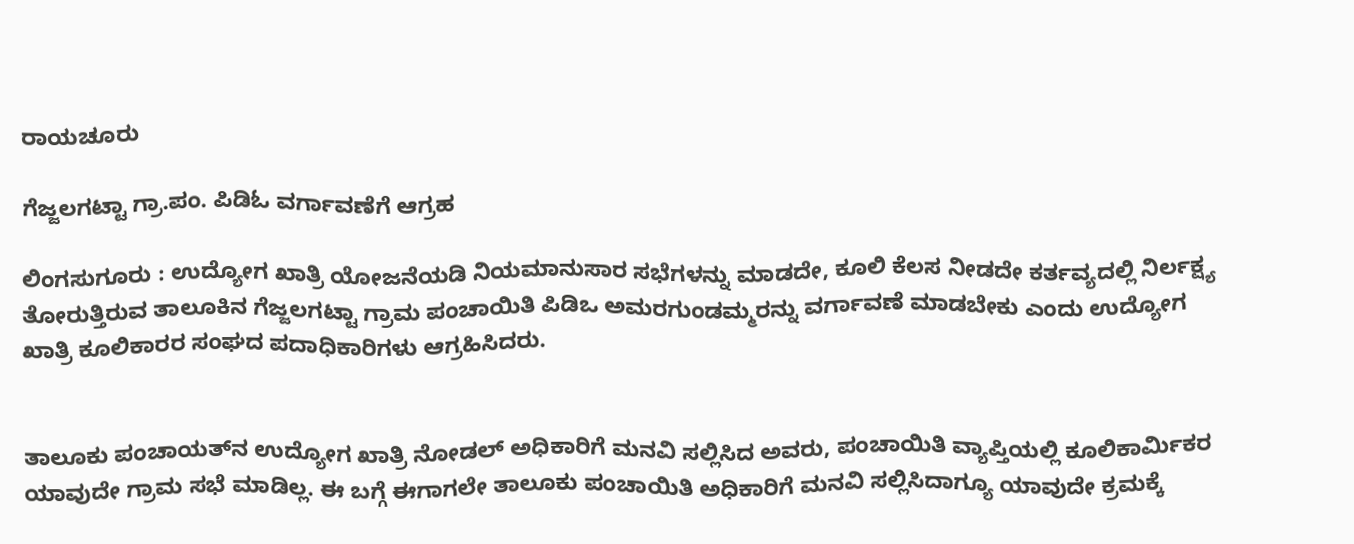ರಾಯಚೂರು

ಗೆಜ್ಜಲಗಟ್ಟಾ ಗ್ರಾ.ಪಂ. ಪಿಡಿಓ ವರ್ಗಾವಣೆಗೆ ಆಗ್ರಹ

ಲಿಂಗಸುಗೂರು : ಉದ್ಯೋಗ ಖಾತ್ರಿ ಯೋಜನೆಯಡಿ ನಿಯಮಾನುಸಾರ ಸಭೆಗಳನ್ನು ಮಾಡದೇ, ಕೂಲಿ ಕೆಲಸ ನೀಡದೇ ಕರ್ತವ್ಯದಲ್ಲಿ ನಿರ್ಲಕ್ಷ್ಯ ತೋರುತ್ತಿರುವ ತಾಲೂಕಿನ ಗೆಜ್ಜಲಗಟ್ಟಾ ಗ್ರಾಮ ಪಂಚಾಯಿತಿ ಪಿಡಿಒ ಅಮರಗುಂಡಮ್ಮರನ್ನು ವರ್ಗಾವಣೆ ಮಾಡಬೇಕು ಎಂದು ಉದ್ಯೋಗ ಖಾತ್ರಿ ಕೂಲಿಕಾರರ ಸಂಘದ ಪದಾಧಿಕಾರಿಗಳು ಆಗ್ರಹಿಸಿದರು.


ತಾಲೂಕು ಪಂಚಾಯತ್‍ನ ಉದ್ಯೋಗ ಖಾತ್ರಿ ನೋಡಲ್ ಅಧಿಕಾರಿಗೆ ಮನವಿ ಸಲ್ಲಿಸಿದ ಅವರು, ಪಂಚಾಯಿತಿ ವ್ಯಾಪ್ತಿಯಲ್ಲಿ ಕೂಲಿಕಾರ್ಮಿಕರ ಯಾವುದೇ ಗ್ರಾಮ ಸಭೆ ಮಾಡಿಲ್ಲ. ಈ ಬಗ್ಗೆ ಈಗಾಗಲೇ ತಾಲೂಕು ಪಂಚಾಯಿತಿ ಅಧಿಕಾರಿಗೆ ಮನವಿ ಸಲ್ಲಿಸಿದಾಗ್ಯೂ ಯಾವುದೇ ಕ್ರಮಕ್ಕೆ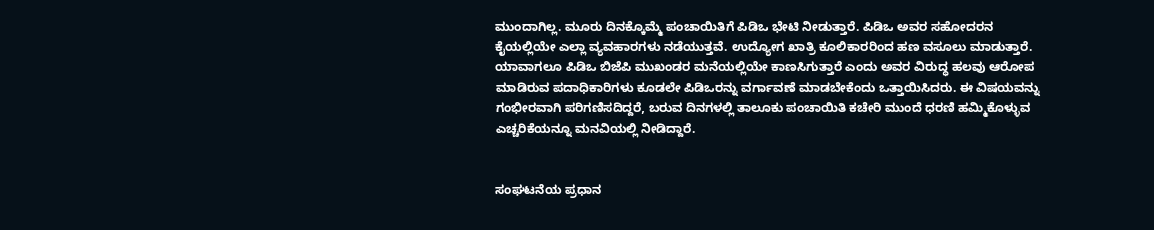ಮುಂದಾಗಿಲ್ಲ. ಮೂರು ದಿನಕ್ಕೊಮ್ಮೆ ಪಂಚಾಯಿತಿಗೆ ಪಿಡಿಒ ಭೇಟಿ ನೀಡುತ್ತಾರೆ. ಪಿಡಿಒ ಅವರ ಸಹೋದರನ ಕೈಯಲ್ಲಿಯೇ ಎಲ್ಲಾ ವ್ಯವಹಾರಗಳು ನಡೆಯುತ್ತವೆ. ಉದ್ಯೋಗ ಖಾತ್ರಿ ಕೂಲಿಕಾರರಿಂದ ಹಣ ವಸೂಲು ಮಾಡುತ್ತಾರೆ. ಯಾವಾಗಲೂ ಪಿಡಿಒ ಬಿಜೆಪಿ ಮುಖಂಡರ ಮನೆಯಲ್ಲಿಯೇ ಕಾಣಸಿಗುತ್ತಾರೆ ಎಂದು ಅವರ ವಿರುದ್ಧ ಹಲವು ಆರೋಪ ಮಾಡಿರುವ ಪದಾಧಿಕಾರಿಗಳು ಕೂಡಲೇ ಪಿಡಿಒರನ್ನು ವರ್ಗಾವಣೆ ಮಾಡಬೇಕೆಂದು ಒತ್ತಾಯಿಸಿದರು. ಈ ವಿಷಯವನ್ನು ಗಂಭೀರವಾಗಿ ಪರಿಗಣಿಸದಿದ್ದರೆ, ಬರುವ ದಿನಗಳಲ್ಲಿ ತಾಲೂಕು ಪಂಚಾಯಿತಿ ಕಚೇರಿ ಮುಂದೆ ಧರಣಿ ಹಮ್ಮಿಕೊಳ್ಳುವ ಎಚ್ಚರಿಕೆಯನ್ನೂ ಮನವಿಯಲ್ಲಿ ನೀಡಿದ್ದಾರೆ.


ಸಂಘಟನೆಯ ಪ್ರಧಾನ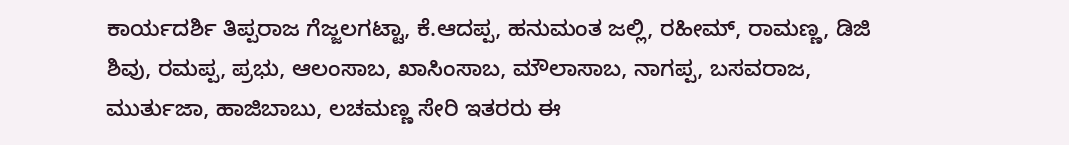ಕಾರ್ಯದರ್ಶಿ ತಿಪ್ಪರಾಜ ಗೆಜ್ಜಲಗಟ್ಟಾ, ಕೆ.ಆದಪ್ಪ, ಹನುಮಂತ ಜಲ್ಲಿ, ರಹೀಮ್, ರಾಮಣ್ಣ, ಡಿಜಿ ಶಿವು, ರಮಪ್ಪ, ಪ್ರಭು, ಆಲಂಸಾಬ, ಖಾಸಿಂಸಾಬ, ಮೌಲಾಸಾಬ, ನಾಗಪ್ಪ, ಬಸವರಾಜ, ಮುರ್ತುಜಾ, ಹಾಜಿಬಾಬು, ಲಚಮಣ್ಣ ಸೇರಿ ಇತರರು ಈ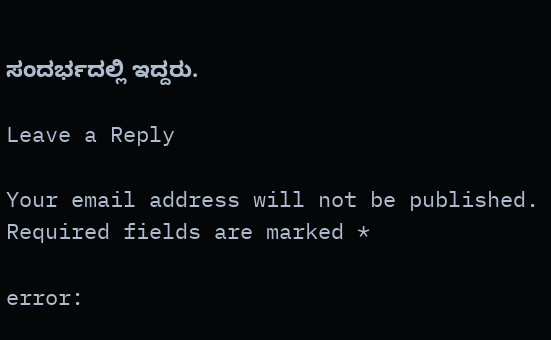ಸಂದರ್ಭದಲ್ಲಿ ಇದ್ದರು.

Leave a Reply

Your email address will not be published. Required fields are marked *

error: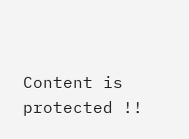Content is protected !!